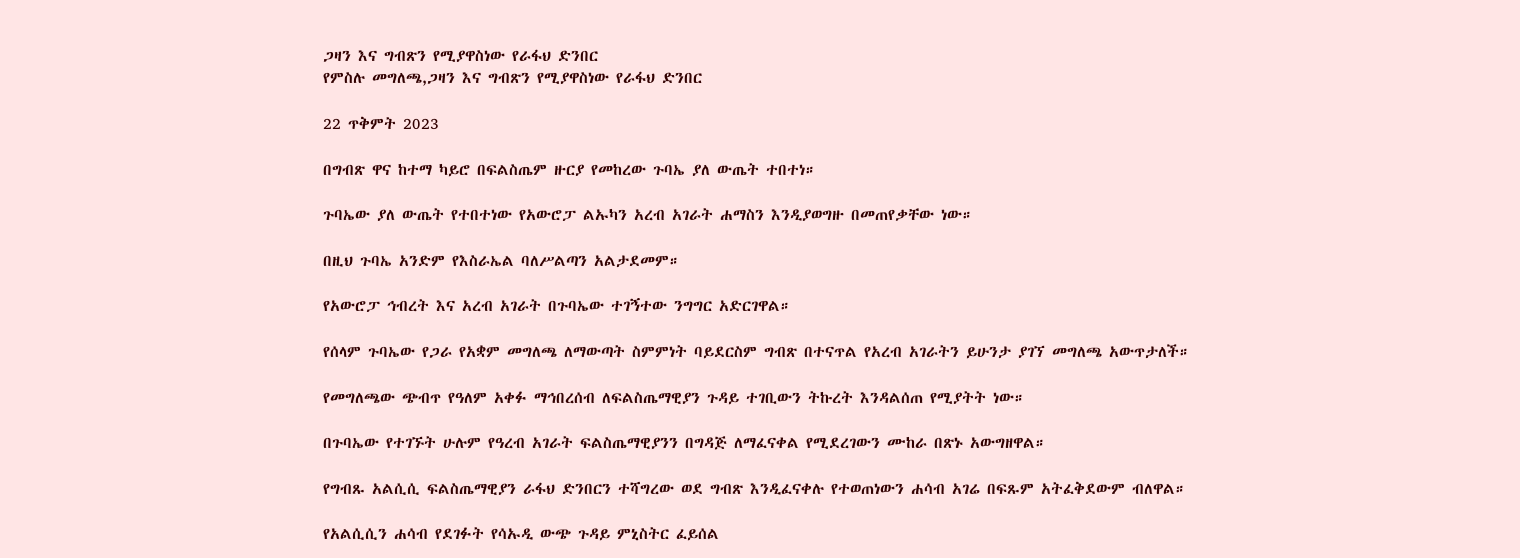ጋዛን እና ግብጽን የሚያዋስነው የራፋህ ድንበር
የምስሉ መግለጫ,ጋዛን እና ግብጽን የሚያዋስነው የራፋህ ድንበር

22 ጥቅምት 2023

በግብጽ ዋና ከተማ ካይሮ በፍልስጤም ዙርያ የመከረው ጉባኤ ያለ ውጤት ተበተነ።

ጉባኤው ያለ ውጤት የተበተነው የአውሮፓ ልኡካን አረብ አገራት ሐማስን እንዲያወግዙ በመጠየቃቸው ነው።

በዚህ ጉባኤ አንድም የእስራኤል ባለሥልጣን አልታደመም።

የአውሮፓ ኅብረት እና አረብ አገራት በጉባኤው ተገኝተው ንግግር አድርገዋል።

የሰላም ጉባኤው የጋራ የአቋም መግለጫ ለማውጣት ስምምነት ባይደርስም ግብጽ በተናጥል የአረብ አገራትን ይሁንታ ያገኘ መግለጫ አውጥታለች።

የመግለጫው ጭብጥ የዓለም አቀፉ ማኅበረሰብ ለፍልስጤማዊያን ጉዳይ ተገቢውን ትኩረት እንዳልሰጠ የሚያትት ነው።

በጉባኤው የተገኙት ሁሉም የዓረብ አገራት ፍልስጤማዊያንን በግዳጅ ለማፈናቀል የሚደረገውን ሙከራ በጽኑ አውግዘዋል።

የግብጹ አልሲሲ ፍልስጤማዊያን ራፋህ ድንበርን ተሻግረው ወደ ግብጽ እንዲፈናቀሉ የተወጠነውን ሐሳብ አገሬ በፍጹም አትፈቅደውም ብለዋል።

የአልሲሲን ሐሳብ የደገፉት የሳኡዲ ውጭ ጉዳይ ምኒስትር ፈይሰል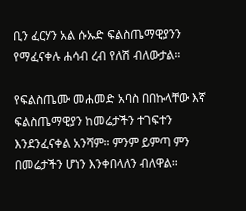ቢን ፈርሃን አል ሱኡድ ፍልስጤማዊያንን የማፈናቀሉ ሐሳብ ረብ የለሽ ብለውታል።

የፍልስጤሙ መሐመድ አባስ በበኩላቸው እኛ ፍልስጤማዊያን ከመሬታችን ተገፍተን እንደንፈናቀል አንሻም። ምንም ይምጣ ምን በመሬታችን ሆነን እንቀበላለን ብለዋል።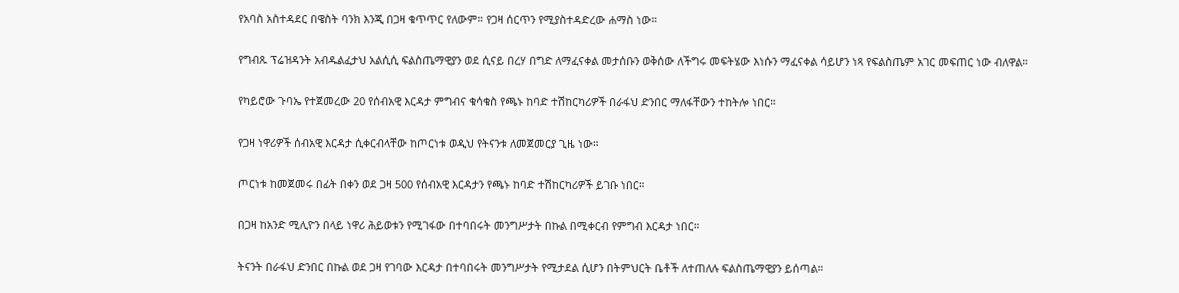የአባስ አስተዳደር በዌስት ባንክ እንጂ በጋዛ ቁጥጥር የለውም። የጋዛ ሰርጥን የሚያስተዳድረው ሐማስ ነው።

የግብጹ ፕሬዝዳንት አብዱልፈታህ አልሲሲ ፍልስጤማዊያን ወደ ሲናይ በረሃ በግድ ለማፈናቀል መታሰቡን ወቅሰው ለችግሩ መፍትሄው እነሱን ማፈናቀል ሳይሆን ነጻ የፍልስጤም አገር መፍጠር ነው ብለዋል።

የካይሮው ጉባኤ የተጀመረው 20 የሰብአዊ እርዳታ ምግብና ቁሳቁስ የጫኑ ከባድ ተሽከርካሪዎች በራፋህ ድንበር ማለፋቸውን ተከትሎ ነበር።

የጋዛ ነዋሪዎች ሰብአዊ እርዳታ ሲቀርብላቸው ከጦርነቱ ወዲህ የትናንቱ ለመጀመርያ ጊዜ ነው።

ጦርነቱ ከመጀመሩ በፊት በቀን ወደ ጋዛ 500 የሰብአዊ እርዳታን የጫኑ ከባድ ተሽከርካሪዎች ይገቡ ነበር።

በጋዛ ከአንድ ሚሊዮን በላይ ነዋሪ ሕይወቱን የሚገፋው በተባበሩት መንግሥታት በኩል በሚቀርብ የምግብ እርዳታ ነበር።

ትናንት በራፋህ ድንበር በኩል ወደ ጋዛ የገባው እርዳታ በተባበሩት መንግሥታት የሚታደል ሲሆን በትምህርት ቤቶች ለተጠለሉ ፍልስጤማዊያን ይሰጣል።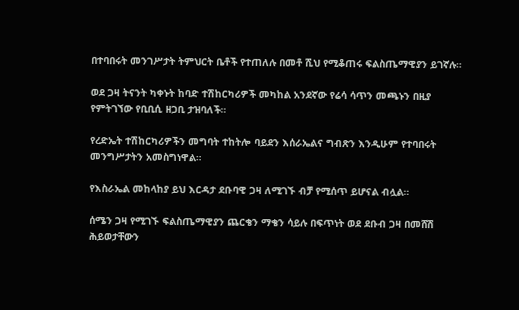በተባበሩት መንገሥታት ትምህርት ቤቶች የተጠለሉ በመቶ ሺህ የሚቆጠሩ ፍልስጤማዊያን ይገኛሉ።

ወደ ጋዛ ትናንት ካቀኑት ከባድ ተሽከርካሪዎች መካከል አንደኛው የሬሳ ሳጥን መጫኑን በዚያ የምትገኘው የቢቢሲ ዘጋቢ ታዝባለች።

የረድኤት ተሽከርካሪዎችን መግባት ተከትሎ ባይደን እሰራኤልና ግብጽን እንዲሁም የተባበሩት መንግሥታትን አመስግነዋል።

የእስራኤል መከላከያ ይህ እርዳታ ደቡባዊ ጋዛ ለሚገኙ ብቻ የሚሰጥ ይሆናል ብሏል።

ሰሜን ጋዛ የሚገኙ ፍልስጤማዊያን ጨርቄን ማቄን ሳይሉ በፍጥነት ወደ ደቡብ ጋዛ በመሸሽ ሕይወታቸውን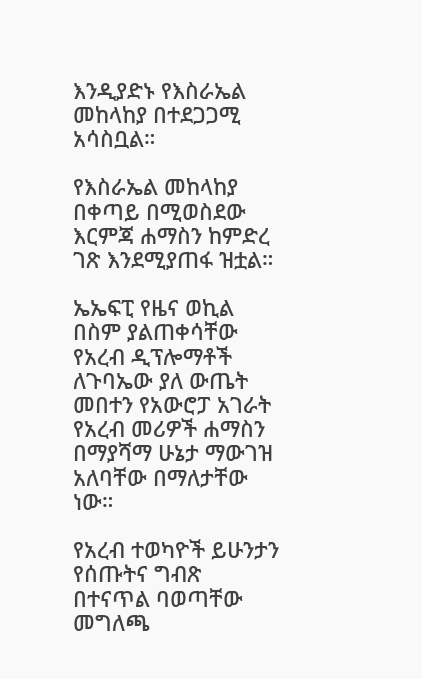እንዲያድኑ የእስራኤል መከላከያ በተደጋጋሚ አሳስቧል።

የእስራኤል መከላከያ በቀጣይ በሚወስደው እርምጃ ሐማስን ከምድረ ገጽ እንደሚያጠፋ ዝቷል።

ኤኤፍፒ የዜና ወኪል በስም ያልጠቀሳቸው የአረብ ዲፕሎማቶች ለጉባኤው ያለ ውጤት መበተን የአውሮፓ አገራት የአረብ መሪዎች ሐማስን በማያሻማ ሁኔታ ማውገዝ አለባቸው በማለታቸው ነው።

የአረብ ተወካዮች ይሁንታን የሰጡትና ግብጽ በተናጥል ባወጣቸው መግለጫ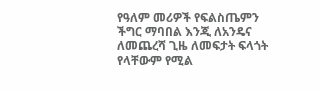የዓለም መሪዎች የፍልስጤምን ችግር ማባበል እንጂ ለአንዴና ለመጨረሻ ጊዜ ለመፍታት ፍላጎት የላቸውም የሚል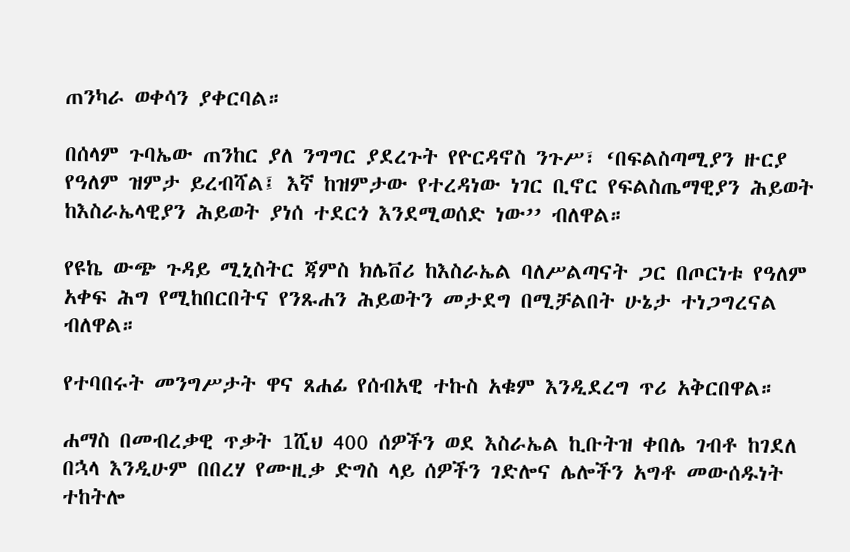ጠንካራ ወቀሳን ያቀርባል።

በሰላም ጉባኤው ጠንከር ያለ ንግግር ያደረጉት የዮርዳኖስ ንጉሥ፣ ‘በፍልስጣሚያን ዙርያ የዓለም ዝምታ ይረብሻል፤ እኛ ከዝምታው የተረዳነው ነገር ቢኖር የፍልስጤማዊያን ሕይወት ከእስራኤላዊያን ሕይወት ያነሰ ተደርጎ እንደሚወሰድ ነው’’ ብለዋል።

የዩኬ ውጭ ጉዳይ ሚኒስትር ጃምስ ክሌቨሪ ከእስራኤል ባለሥልጣናት ጋር በጦርነቱ የዓለም አቀፍ ሕግ የሚከበርበትና የንጹሐን ሕይወትን መታደግ በሚቻልበት ሁኔታ ተነጋግረናል ብለዋል።

የተባበሩት መንግሥታት ዋና ጸሐፊ የሰብአዊ ተኩስ አቁም እንዲደረግ ጥሪ አቅርበዋል።

ሐማስ በመብረቃዊ ጥቃት 1ሺህ 400 ሰዎችን ወደ እስራኤል ኪቡትዝ ቀበሌ ገብቶ ከገደለ በኋላ እንዲሁም በበረሃ የሙዚቃ ድግስ ላይ ሰዎችን ገድሎና ሌሎችን አግቶ መውሰዱነት ተከትሎ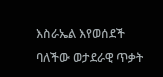እስራኤል እየወሰደች ባለችው ወታደራዊ ጥቃት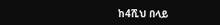ከ4ሺህ በላይ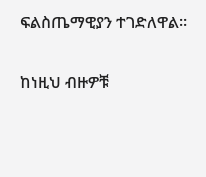ፍልስጤማዊያን ተገድለዋል።

ከነዚህ ብዙዎቹ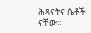ሕጻናትና ሴቶች ናቸው።